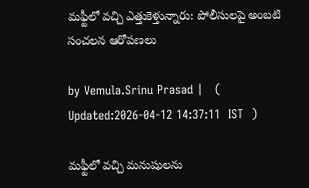మఫ్టీలో వచ్చి ఎత్తుకెళ్తున్నారు: పోలీసులపై అంబటి సంచలన ఆరోపణలు

by Vemula.Srinu Prasad |   (  Updated:2026-04-12 14:37:11  IST  )

మఫ్టీలో వచ్చి మనుషులను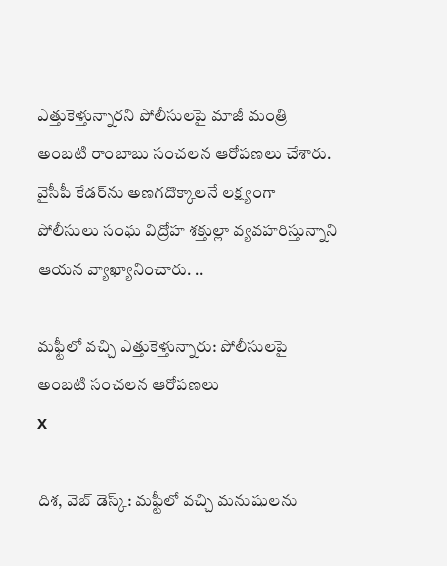ఎత్తుకెళ్తున్నారని పోలీసులపై మాజీ మంత్రి అంబటి రాంబాబు సంచలన ఆరోపణలు చేశారు. వైసీపీ కేడర్‌ను అణగదొక్కాలనే లక్ష్యంగా పోలీసులు సంఘ విద్రోహ శక్తుల్లా వ్యవహరిస్తున్నాని ఆయన వ్యాఖ్యానించారు. ..

మఫ్టీలో వచ్చి ఎత్తుకెళ్తున్నారు: పోలీసులపై అంబటి సంచలన ఆరోపణలు
X

దిశ, వెబ్ డెస్క్: మఫ్టీలో వచ్చి మనుషులను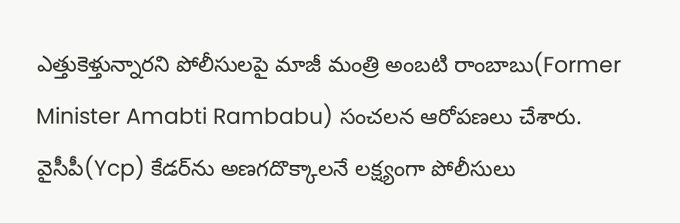ఎత్తుకెళ్తున్నారని పోలీసులపై మాజీ మంత్రి అంబటి రాంబాబు(Former Minister Amabti Rambabu) సంచలన ఆరోపణలు చేశారు. వైసీపీ(Ycp) కేడర్‌ను అణగదొక్కాలనే లక్ష్యంగా పోలీసులు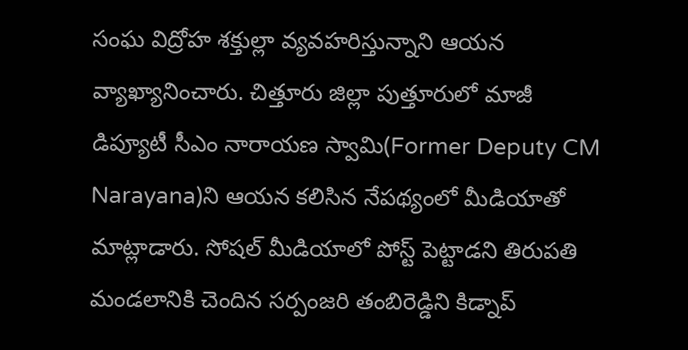సంఘ విద్రోహ శక్తుల్లా వ్యవహరిస్తున్నాని ఆయన వ్యాఖ్యానించారు. చిత్తూరు జిల్లా పుత్తూరులో మాజీ డిప్యూటీ సీఎం నారాయణ స్వామి(Former Deputy CM Narayana)ని ఆయన కలిసిన నేపథ్యంలో మీడియాతో మాట్లాడారు. సోషల్ మీడియాలో పోస్ట్ పెట్టాడని తిరుపతి మండలానికి చెందిన సర్పంజరి తంబిరెడ్డిని కిడ్నాప్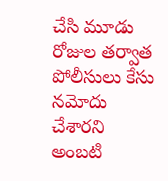చేసి మూడు రోజుల తర్వాత పోలీసులు కేసు నమోదు చేశారని అంబటి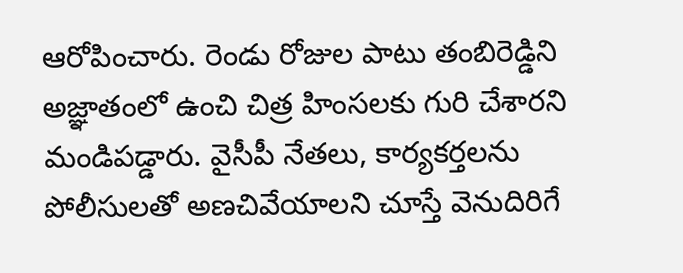ఆరోపించారు. రెండు రోజుల పాటు తంబిరెడ్డిని అజ్ఞాతంలో ఉంచి చిత్ర హింసలకు గురి చేశారని మండిపడ్డారు. వైసీపీ నేతలు, కార్యకర్తలను పోలీసులతో అణచివేయాలని చూస్తే వెనుదిరిగే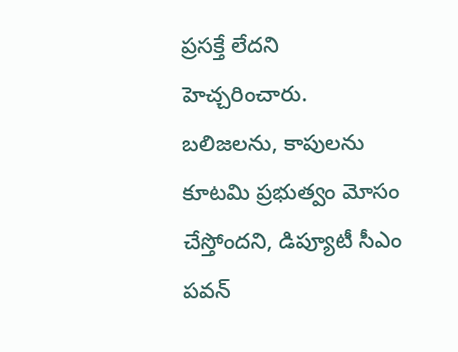ప్రసక్తే లేదని హెచ్చరించారు. బలిజలను, కాపులను కూటమి ప్రభుత్వం మోసం చేస్తోందని, డిప్యూటీ సీఎం పవన్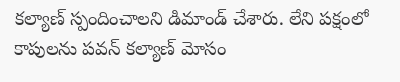కల్యాణ్ స్పందించాలని డిమాండ్ చేశారు. లేని పక్షంలో కాపులను పవన్ కల్యాణ్ మోసం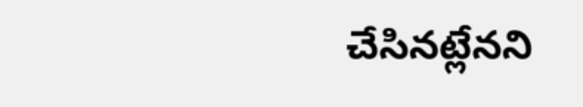చేసినట్లేనని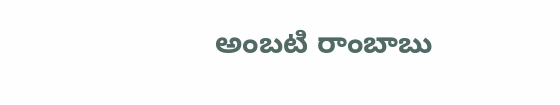అంబటి రాంబాబు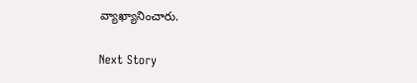వ్యాఖ్యానించారు.

Next Story